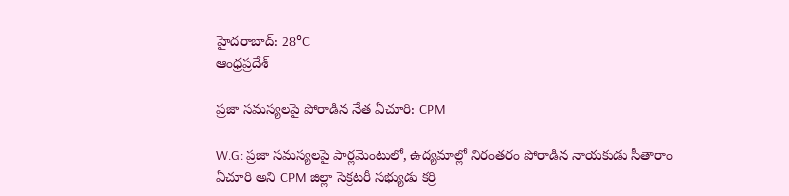హైదరాబాద్: 28°C
ఆంధ్రప్రదేశ్

ప్రజా సమస్యలపై పోరాడిన నేత ఏచూరి: CPM

W.G: ప్రజా సమస్యలపై పార్లమెంటులో, ఉద్యమాల్లో నిరంతరం పోరాడిన నాయకుడు సీతారాం ఏచూరి అని CPM జిల్లా సెక్రటరీ సభ్యుడు కర్రి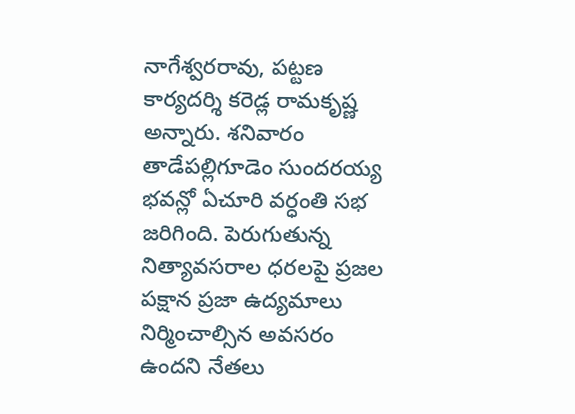నాగేశ్వరరావు, పట్టణ కార్యదర్శి కరెడ్ల రామకృష్ణ అన్నారు. శనివారం తాడేపల్లిగూడెం సుందరయ్య భవన్లో ఏచూరి వర్ధంతి సభ జరిగింది. పెరుగుతున్న నిత్యావసరాల ధరలపై ప్రజల పక్షాన ప్రజా ఉద్యమాలు నిర్మించాల్సిన అవసరం ఉందని నేతలు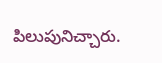పిలుపునిచ్చారు.